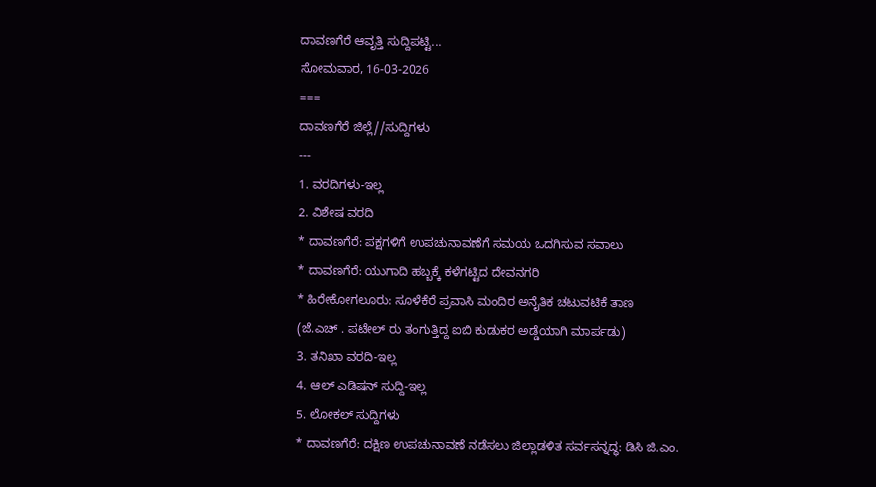ದಾವಣಗೆರೆ ಆವೃತ್ತಿ ಸುದ್ದಿಪಟ್ಟಿ...
ಸೋಮವಾರ, 16-03-2026
===
ದಾವಣಗೆರೆ ಜಿಲ್ಲೆ//ಸುದ್ದಿಗಳು
---
1. ವರದಿಗಳು-ಇಲ್ಲ
2. ವಿಶೇಷ ವರದಿ
* ದಾವಣಗೆರೆ: ಪಕ್ಷಗಳಿಗೆ ಉಪಚುನಾವಣೆಗೆ ಸಮಯ ಒದಗಿಸುವ ಸವಾಲು
* ದಾವಣಗೆರೆ: ಯುಗಾದಿ ಹಬ್ಬಕ್ಕೆ ಕಳೆಗಟ್ಟಿದ ದೇವನಗರಿ
* ಹಿರೇಕೋಗಲೂರು: ಸೂಳೆಕೆರೆ ಪ್ರವಾಸಿ ಮಂದಿರ ಅನೈತಿಕ ಚಟುವಟಿಕೆ ತಾಣ
(ಜೆ.ಎಚ್ . ಪಟೇಲ್ ರು ತಂಗುತ್ತಿದ್ದ ಐಬಿ ಕುಡುಕರ ಅಡ್ಡೆಯಾಗಿ ಮಾರ್ಪಡು)
3. ತನಿಖಾ ವರದಿ-ಇಲ್ಲ
4. ಆಲ್ ಎಡಿಷನ್ ಸುದ್ದಿ-ಇಲ್ಲ
5. ಲೋಕಲ್ ಸುದ್ದಿಗಳು
* ದಾವಣಗೆರೆ: ದಕ್ಷಿಣ ಉಪಚುನಾವಣೆ ನಡೆಸಲು ಜಿಲ್ಲಾಡಳಿತ ಸರ್ವಸನ್ನದ್ಧ: ಡಿಸಿ ಜಿ.ಎಂ.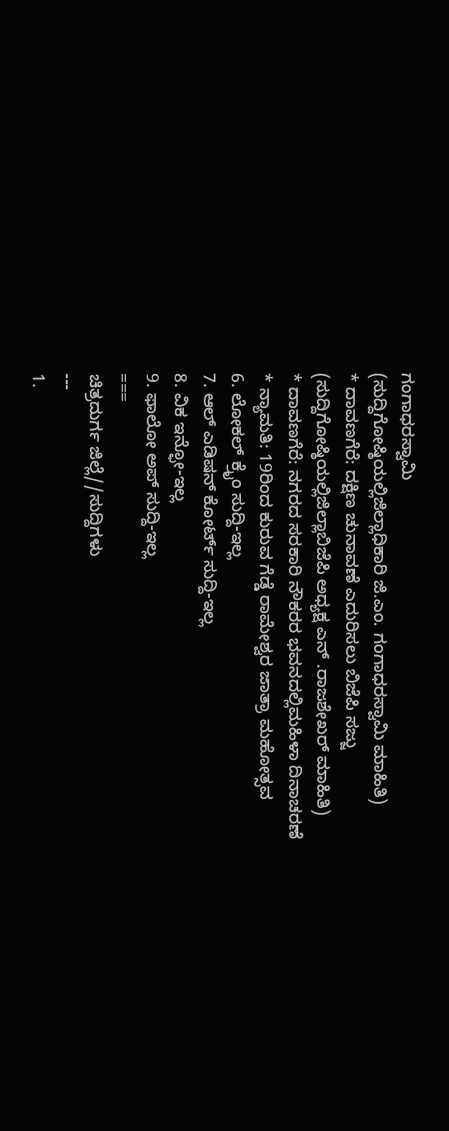ಗಂಗಾಧರಸ್ವಾಮಿ
(ಸುದ್ದಿಗೋಷ್ಠಿಯಲ್ಲಿಜಿಲ್ಲಾಧಿಕಾರಿ ಜಿ.ಎಂ. ಗಂಗಾಧರಸ್ವಾಮಿ ಮಾಹಿತಿ)
* ದಾವಣಗೆರೆ: ದಕ್ಷಿಣ ಚುನಾವಣೆ ಎದುರಿಸಲು ಬಿಜೆಪಿ ಸಜ್ಜು
(ಸುದ್ದಿಗೋಷ್ಠಿಯಲ್ಲಿಜಿಲ್ಲಾಬಿಜೆಪಿ ಅಧ್ಯಕ್ಷ ಎನ್ .ರಾಜಶೇಖರ್ ಮಾಹಿತಿ)
* ದಾವಣಗೆರೆ: ನಗರದ ಸರಕಾರಿ ನೌಕರರ ಭವನದಲ್ಲಿಮಹಿಳಾ ದಿನಾಚರಣೆ
* ನ್ಯಾಮತಿ: 19ರಿಂದ ಕುರುವ ಗೆಡ್ಡೆ ರಾಮೇಶ್ವರ ಜಾತ್ರಾ ಮಹೋತ್ಸವ
6. ಲೋಕಲ್ ಕ್ರೈಂ ಸುದ್ದಿ-ಇಲ್ಲ
7. ಆಲ್ ಎಡಿಷನ್ ಕೋರ್ಟ್ ಸುದ್ದಿ-ಇಲ್ಲ
8. ವಿಕ ಇನ್ಫೋ-ಇಲ್ಲ
9. ಫಾಲೋ ಅಪ್ ಸುದ್ದಿ-ಇಲ್ಲ
===
ಚಿತ್ರದುರ್ಗ ಜಿಲ್ಲೆ//ಸುದ್ದಿಗಳು
---
1.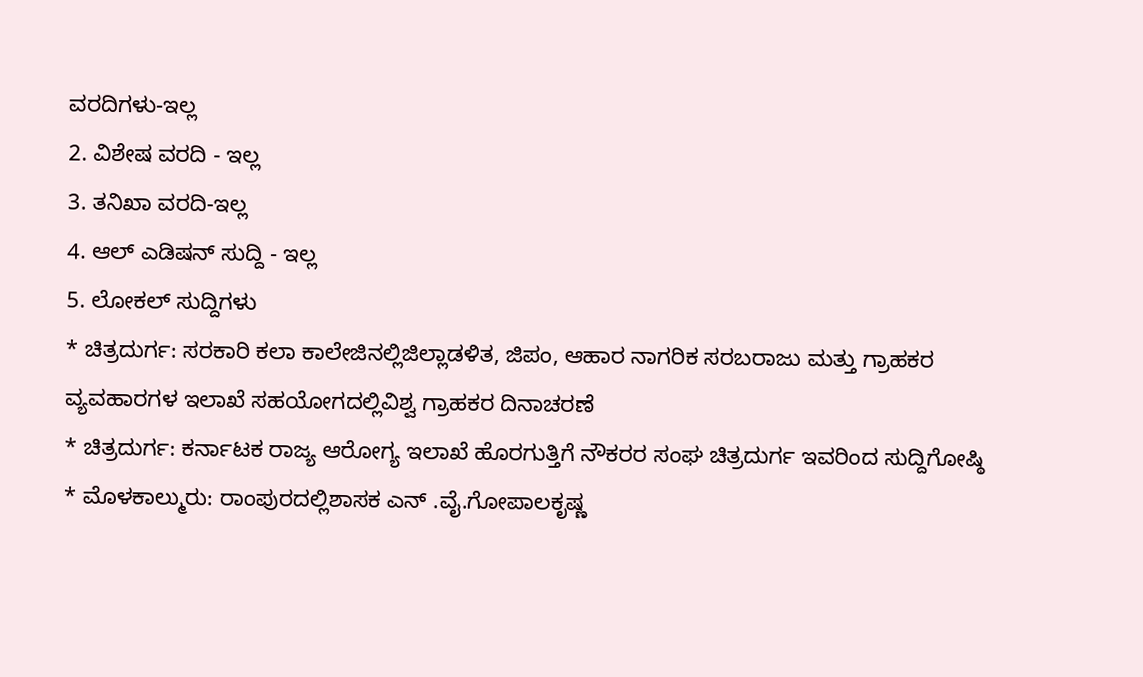ವರದಿಗಳು-ಇಲ್ಲ
2. ವಿಶೇಷ ವರದಿ - ಇಲ್ಲ
3. ತನಿಖಾ ವರದಿ-ಇಲ್ಲ
4. ಆಲ್ ಎಡಿಷನ್ ಸುದ್ದಿ - ಇಲ್ಲ
5. ಲೋಕಲ್ ಸುದ್ದಿಗಳು
* ಚಿತ್ರದುರ್ಗ: ಸರಕಾರಿ ಕಲಾ ಕಾಲೇಜಿನಲ್ಲಿಜಿಲ್ಲಾಡಳಿತ, ಜಿಪಂ, ಆಹಾರ ನಾಗರಿಕ ಸರಬರಾಜು ಮತ್ತು ಗ್ರಾಹಕರ ವ್ಯವಹಾರಗಳ ಇಲಾಖೆ ಸಹಯೋಗದಲ್ಲಿವಿಶ್ವ ಗ್ರಾಹಕರ ದಿನಾಚರಣೆ
* ಚಿತ್ರದುರ್ಗ: ಕರ್ನಾಟಕ ರಾಜ್ಯ ಆರೋಗ್ಯ ಇಲಾಖೆ ಹೊರಗುತ್ತಿಗೆ ನೌಕರರ ಸಂಘ ಚಿತ್ರದುರ್ಗ ಇವರಿಂದ ಸುದ್ದಿಗೋಷ್ಠಿ
* ಮೊಳಕಾಲ್ಮುರು: ರಾಂಪುರದಲ್ಲಿಶಾಸಕ ಎನ್ .ವೈ.ಗೋಪಾಲಕೃಷ್ಣ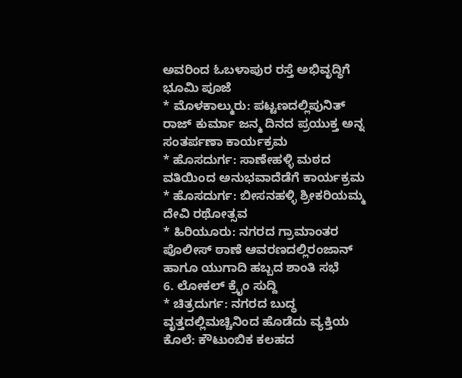ಅವರಿಂದ ಓಬಳಾಪುರ ರಸ್ತೆ ಅಭಿವೃದ್ಧಿಗೆ ಭೂಮಿ ಪೂಜೆ
* ಮೊಳಕಾಲ್ಮುರು: ಪಟ್ಟಣದಲ್ಲಿಪುನಿತ್ ರಾಜ್ ಕುರ್ಮಾ ಜನ್ಮ ದಿನದ ಪ್ರಯುಕ್ತ ಅನ್ನ ಸಂತರ್ಪಣಾ ಕಾರ್ಯಕ್ರಮ
* ಹೊಸದುರ್ಗ: ಸಾಣೇಹಳ್ಳಿ ಮಠದ ವತಿಯಿಂದ ಅನುಭವಾದೆಡೆಗೆ ಕಾರ್ಯಕ್ರಮ
* ಹೊಸದುರ್ಗ: ಬೀಸನಹಳ್ಳಿ ಶ್ರೀಕರಿಯಮ್ಮ ದೇವಿ ರಥೋತ್ಸವ
* ಹಿರಿಯೂರು: ನಗರದ ಗ್ರಾಮಾಂತರ ಪೊಲೀಸ್ ಠಾಣೆ ಆವರಣದಲ್ಲಿರಂಜಾನ್ ಹಾಗೂ ಯುಗಾದಿ ಹಬ್ಬದ ಶಾಂತಿ ಸಭೆ
6. ಲೋಕಲ್ ಕ್ರೈಂ ಸುದ್ದಿ
* ಚಿತ್ರದುರ್ಗ: ನಗರದ ಬುದ್ಧ ವೃತ್ತದಲ್ಲಿಮಚ್ಚಿನಿಂದ ಹೊಡೆದು ವ್ಯಕ್ತಿಯ ಕೊಲೆ: ಕೌಟುಂಬಿಕ ಕಲಹದ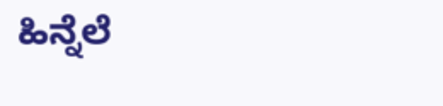ಹಿನ್ನೆಲೆ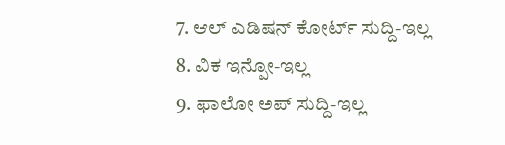7. ಆಲ್ ಎಡಿಷನ್ ಕೋರ್ಟ್ ಸುದ್ದಿ-ಇಲ್ಲ
8. ವಿಕ ಇನ್ಪೋ-ಇಲ್ಲ
9. ಫಾಲೋ ಅಪ್ ಸುದ್ದಿ-ಇಲ್ಲ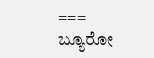===
ಬ್ಯೂರೋ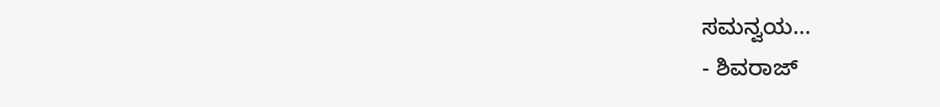ಸಮನ್ವಯ...
- ಶಿವರಾಜ್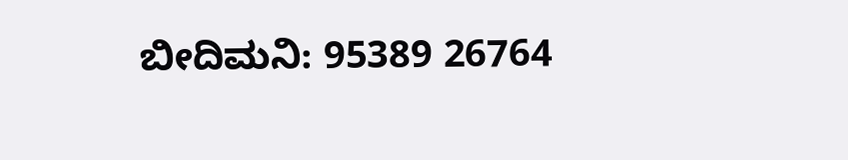ಬೀದಿಮನಿ: 95389 26764